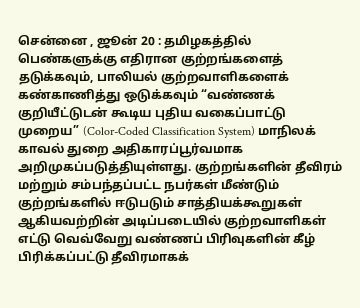சென்னை , ஜூன் 20 : தமிழகத்தில் பெண்களுக்கு எதிரான குற்றங்களைத் தடுக்கவும், பாலியல் குற்றவாளிகளைக் கண்காணித்து ஒடுக்கவும் “வண்ணக் குறியீட்டுடன் கூடிய புதிய வகைப்பாட்டு முறைய” (Color-Coded Classification System) மாநிலக் காவல் துறை அதிகாரப்பூர்வமாக அறிமுகப்படுத்தியுள்ளது. குற்றங்களின் தீவிரம் மற்றும் சம்பந்தப்பட்ட நபர்கள் மீண்டும் குற்றங்களில் ஈடுபடும் சாத்தியக்கூறுகள் ஆகியவற்றின் அடிப்படையில் குற்றவாளிகள் எட்டு வெவ்வேறு வண்ணப் பிரிவுகளின் கீழ் பிரிக்கப்பட்டு தீவிரமாகக்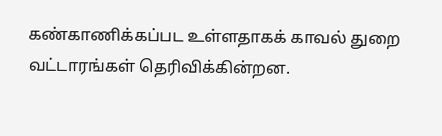கண்காணிக்கப்பட உள்ளதாகக் காவல் துறை வட்டாரங்கள் தெரிவிக்கின்றன.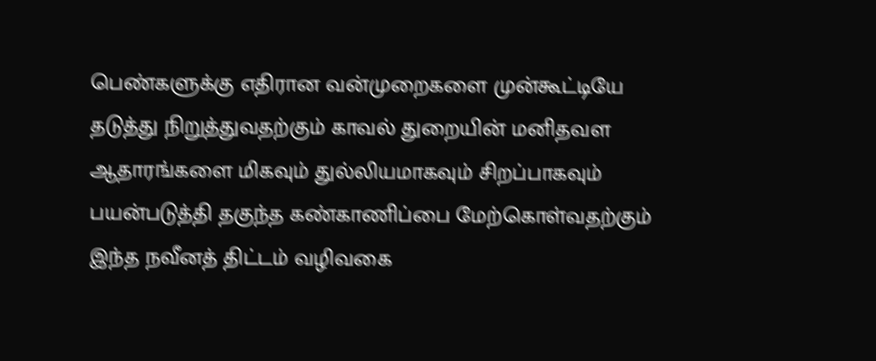பெண்களுக்கு எதிரான வன்முறைகளை முன்கூட்டியே தடுத்து நிறுத்துவதற்கும் காவல் துறையின் மனிதவள ஆதாரங்களை மிகவும் துல்லியமாகவும் சிறப்பாகவும் பயன்படுத்தி தகுந்த கண்காணிப்பை மேற்கொள்வதற்கும் இந்த நவீனத் திட்டம் வழிவகை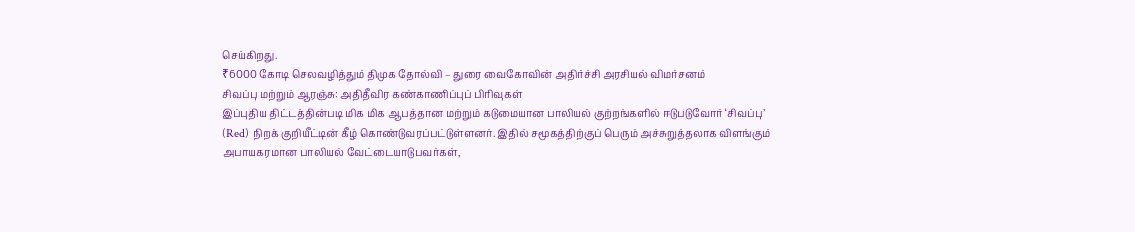செய்கிறது.
₹6000 கோடி செலவழித்தும் திமுக தோல்வி – துரை வைகோவின் அதிர்ச்சி அரசியல் விமர்சனம்
சிவப்பு மற்றும் ஆரஞ்சு: அதிதீவிர கண்காணிப்புப் பிரிவுகள்
இப்புதிய திட்டத்தின்படி மிக மிக ஆபத்தான மற்றும் கடுமையான பாலியல் குற்றங்களில் ஈடுபடுவோர் ‘சிவப்பு’ (Red) நிறக் குறியீட்டின் கீழ் கொண்டுவரப்பட்டுள்ளனர். இதில் சமூகத்திற்குப் பெரும் அச்சுறுத்தலாக விளங்கும் அபாயகரமான பாலியல் வேட்டையாடுபவர்கள்,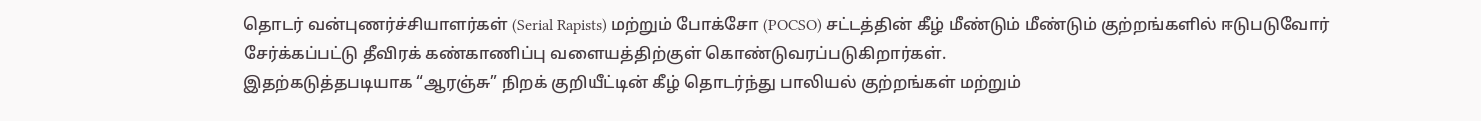தொடர் வன்புணர்ச்சியாளர்கள் (Serial Rapists) மற்றும் போக்சோ (POCSO) சட்டத்தின் கீழ் மீண்டும் மீண்டும் குற்றங்களில் ஈடுபடுவோர் சேர்க்கப்பட்டு தீவிரக் கண்காணிப்பு வளையத்திற்குள் கொண்டுவரப்படுகிறார்கள்.
இதற்கடுத்தபடியாக “ஆரஞ்சு” நிறக் குறியீட்டின் கீழ் தொடர்ந்து பாலியல் குற்றங்கள் மற்றும்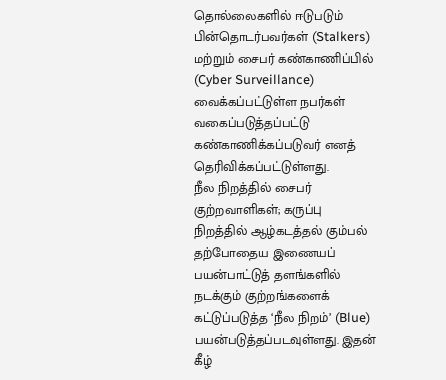தொல்லைகளில் ஈடுபடும் பின்தொடர்பவர்கள் (Stalkers) மற்றும் சைபர் கண்காணிப்பில் (Cyber Surveillance) வைக்கப்பட்டுள்ள நபர்கள் வகைப்படுத்தப்பட்டு கண்காணிக்கப்படுவர் எனத் தெரிவிக்கப்பட்டுள்ளது.
நீல நிறத்தில் சைபர் குற்றவாளிகள்; கருப்பு நிறத்தில் ஆழ்கடத்தல் கும்பல்
தற்போதைய இணையப் பயன்பாட்டுத் தளங்களில் நடக்கும் குற்றங்களைக் கட்டுப்படுத்த ‘நீல நிறம்’ (Blue) பயன்படுத்தப்படவுள்ளது. இதன் கீழ்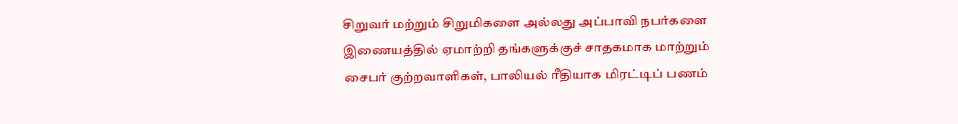சிறுவர் மற்றும் சிறுமிகளை அல்லது அப்பாவி நபர்களை இணையத்தில் ஏமாற்றி தங்களுக்குச் சாதகமாக மாற்றும் சைபர் குற்றவாளிகள், பாலியல் ரீதியாக மிரட்டிப் பணம்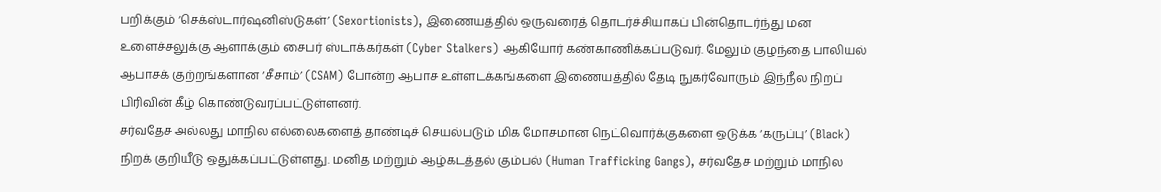பறிக்கும் ‘செக்ஸ்டார்ஷனிஸ்டுகள்’ (Sexortionists), இணையத்தில் ஒருவரைத் தொடர்ச்சியாகப் பின்தொடர்ந்து மன உளைச்சலுக்கு ஆளாக்கும் சைபர் ஸ்டாக்கர்கள் (Cyber Stalkers) ஆகியோர் கண்காணிக்கப்படுவர். மேலும் குழந்தை பாலியல் ஆபாசக் குற்றங்களான ‘சீசாம்’ (CSAM) போன்ற ஆபாச உள்ளடக்கங்களை இணையத்தில் தேடி நுகர்வோரும் இந்நீல நிறப் பிரிவின் கீழ் கொண்டுவரப்பட்டுள்ளனர்.
சர்வதேச அல்லது மாநில எல்லைகளைத் தாண்டிச் செயல்படும் மிக மோசமான நெட்வொர்க்குகளை ஒடுக்க ‘கருப்பு’ (Black) நிறக் குறியீடு ஒதுக்கப்பட்டுள்ளது. மனித மற்றும் ஆழ்கடத்தல் கும்பல் (Human Trafficking Gangs), சர்வதேச மற்றும் மாநில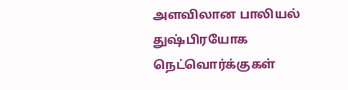அளவிலான பாலியல் துஷ்பிரயோக நெட்வொர்க்குகள்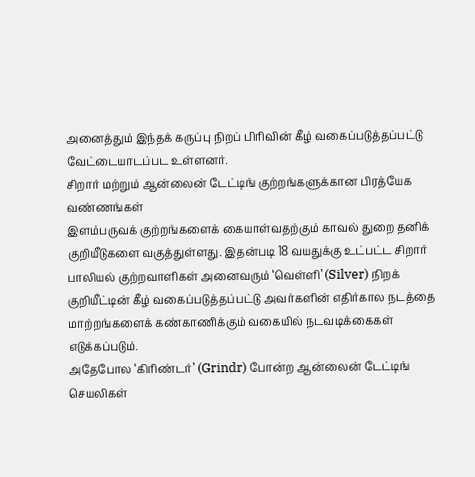அனைத்தும் இந்தக் கருப்பு நிறப் பிரிவின் கீழ் வகைப்படுத்தப்பட்டு வேட்டையாடப்பட உள்ளனர்.
சிறார் மற்றும் ஆன்லைன் டேட்டிங் குற்றங்களுக்கான பிரத்யேக வண்ணங்கள்
இளம்பருவக் குற்றங்களைக் கையாள்வதற்கும் காவல் துறை தனிக் குறியீடுகளை வகுத்துள்ளது. இதன்படி 18 வயதுக்கு உட்பட்ட சிறார் பாலியல் குற்றவாளிகள் அனைவரும் ‘வெள்ளி’ (Silver) நிறக் குறியீட்டின் கீழ் வகைப்படுத்தப்பட்டு அவர்களின் எதிர்கால நடத்தை மாற்றங்களைக் கண்காணிக்கும் வகையில் நடவடிக்கைகள் எடுக்கப்படும்.
அதேபோல ‘கிரிண்டர்’ (Grindr) போன்ற ஆன்லைன் டேட்டிங் செயலிகள்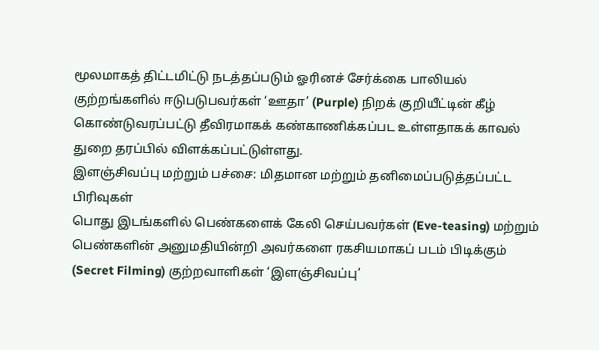மூலமாகத் திட்டமிட்டு நடத்தப்படும் ஓரினச் சேர்க்கை பாலியல் குற்றங்களில் ஈடுபடுபவர்கள் ‘ஊதா’ (Purple) நிறக் குறியீட்டின் கீழ் கொண்டுவரப்பட்டு தீவிரமாகக் கண்காணிக்கப்பட உள்ளதாகக் காவல் துறை தரப்பில் விளக்கப்பட்டுள்ளது.
இளஞ்சிவப்பு மற்றும் பச்சை: மிதமான மற்றும் தனிமைப்படுத்தப்பட்ட பிரிவுகள்
பொது இடங்களில் பெண்களைக் கேலி செய்பவர்கள் (Eve-teasing) மற்றும் பெண்களின் அனுமதியின்றி அவர்களை ரகசியமாகப் படம் பிடிக்கும் (Secret Filming) குற்றவாளிகள் ‘இளஞ்சிவப்பு’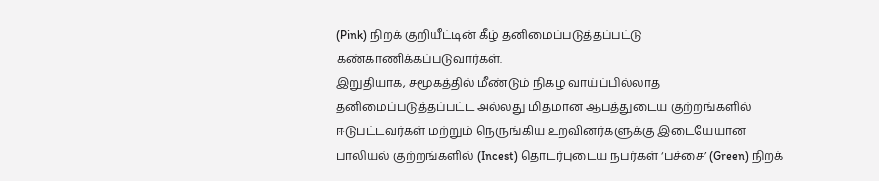(Pink) நிறக் குறியீட்டின் கீழ் தனிமைப்படுத்தப்பட்டு கண்காணிக்கப்படுவார்கள்.
இறுதியாக, சமூகத்தில் மீண்டும் நிகழ வாய்ப்பில்லாத தனிமைப்படுத்தப்பட்ட அல்லது மிதமான ஆபத்துடைய குற்றங்களில் ஈடுபட்டவர்கள் மற்றும் நெருங்கிய உறவினர்களுக்கு இடையேயான பாலியல் குற்றங்களில் (Incest) தொடர்புடைய நபர்கள் ‘பச்சை’ (Green) நிறக்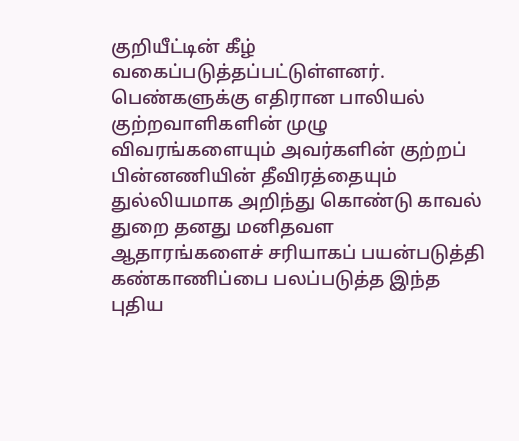குறியீட்டின் கீழ் வகைப்படுத்தப்பட்டுள்ளனர்.
பெண்களுக்கு எதிரான பாலியல் குற்றவாளிகளின் முழு விவரங்களையும் அவர்களின் குற்றப் பின்னணியின் தீவிரத்தையும் துல்லியமாக அறிந்து கொண்டு காவல் துறை தனது மனிதவள ஆதாரங்களைச் சரியாகப் பயன்படுத்தி கண்காணிப்பை பலப்படுத்த இந்த புதிய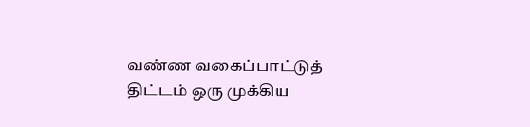வண்ண வகைப்பாட்டுத் திட்டம் ஒரு முக்கிய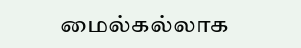மைல்கல்லாக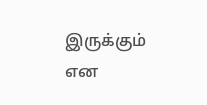இருக்கும் என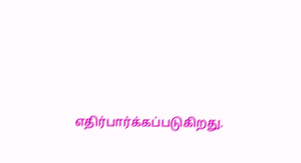எதிர்பார்க்கப்படுகிறது.